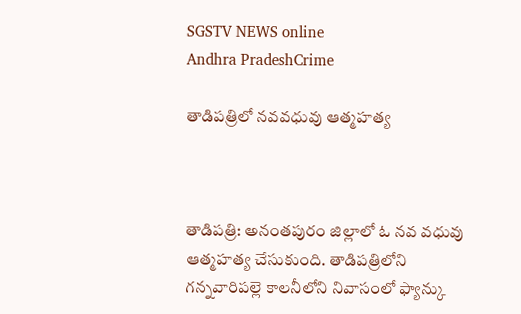SGSTV NEWS online
Andhra PradeshCrime

తాడిపత్రిలో నవవధువు ఆత్మహత్య



తాడిపత్రి: అనంతపురం జిల్లాలో ఓ నవ వధువు ఆత్మహత్య చేసుకుంది. తాడిపత్రిలోని గన్నవారిపల్లె కాలనీలోని నివాసంలో ఫ్యాన్కు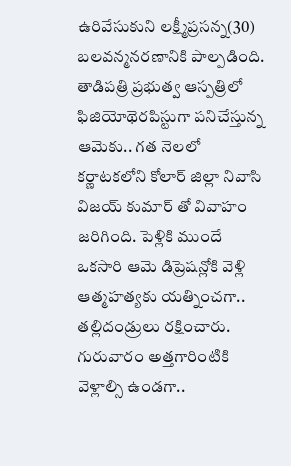ఉరివేసుకుని లక్ష్మీప్రసన్న(30) బలవన్మనరణానికి పాల్పడింది. తాడిపత్రి ప్రభుత్వ ఆస్పత్రిలో ఫిజియోథెరపిస్టుగా పనిచేస్తున్న ఆమెకు.. గత నెలలో కర్ణాటకలోని కోలార్ జిల్లా నివాసి విజయ్ కుమార్ తో వివాహం జరిగింది. పెళ్లికి ముందే ఒకసారి ఆమె డిప్రెషన్లోకి వెళ్లి ఆత్మహత్యకు యత్నించగా.. తల్లిదండ్రులు రక్షించారు. గురువారం అత్తగారింటికి వెళ్లాల్సి ఉండగా..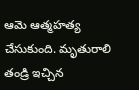ఆమె ఆత్మహత్య చేసుకుంది. మృతురాలి తండ్రి ఇచ్చిన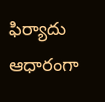ఫిర్యాదు ఆధారంగా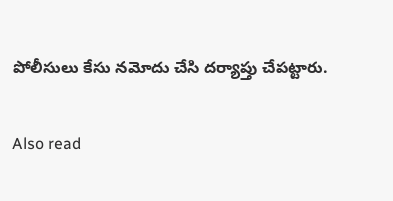పోలీసులు కేసు నమోదు చేసి దర్యాప్తు చేపట్టారు.

Also read